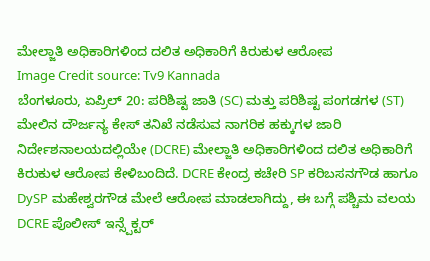ಮೇಲ್ಜಾತಿ ಅಧಿಕಾರಿಗಳಿಂದ ದಲಿತ ಅಧಿಕಾರಿಗೆ ಕಿರುಕುಳ ಆರೋಪ
Image Credit source: Tv9 Kannada
ಬೆಂಗಳೂರು, ಏಪ್ರಿಲ್ 20: ಪರಿಶಿಷ್ಟ ಜಾತಿ (SC) ಮತ್ತು ಪರಿಶಿಷ್ಟ ಪಂಗಡಗಳ (ST) ಮೇಲಿನ ದೌರ್ಜನ್ಯ ಕೇಸ್ ತನಿಖೆ ನಡೆಸುವ ನಾಗರಿಕ ಹಕ್ಕುಗಳ ಜಾರಿ ನಿರ್ದೇಶನಾಲಯದಲ್ಲಿಯೇ (DCRE) ಮೇಲ್ಜಾತಿ ಅಧಿಕಾರಿಗಳಿಂದ ದಲಿತ ಅಧಿಕಾರಿಗೆ ಕಿರುಕುಳ ಆರೋಪ ಕೇಳಿಬಂದಿದೆ. DCRE ಕೇಂದ್ರ ಕಚೇರಿ SP ಕರಿಬಸನಗೌಡ ಹಾಗೂ DySP ಮಹೇಶ್ವರಗೌಡ ಮೇಲೆ ಆರೋಪ ಮಾಡಲಾಗಿದ್ದು, ಈ ಬಗ್ಗೆ ಪಶ್ಚಿಮ ವಲಯ DCRE ಪೊಲೀಸ್ ಇನ್ಸ್ಪೆಕ್ಟರ್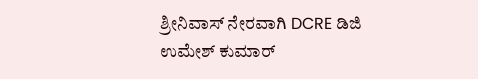ಶ್ರೀನಿವಾಸ್ ನೇರವಾಗಿ DCRE ಡಿಜಿ ಉಮೇಶ್ ಕುಮಾರ್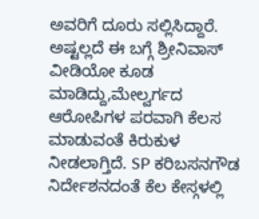ಅವರಿಗೆ ದೂರು ಸಲ್ಲಿಸಿದ್ದಾರೆ.
ಅಷ್ಟಲ್ಲದೆ ಈ ಬಗ್ಗೆ ಶ್ರೀನಿವಾಸ್ ವೀಡಿಯೋ ಕೂಡ ಮಾಡಿದ್ದು,ಮೇಲ್ವರ್ಗದ ಆರೋಪಿಗಳ ಪರವಾಗಿ ಕೆಲಸ ಮಾಡುವಂತೆ ಕಿರುಕುಳ ನೀಡಲಾಗ್ತಿದೆ. SP ಕರಿಬಸನಗೌಡ ನಿರ್ದೇಶನದಂತೆ ಕೆಲ ಕೇಸ್ಗಳಲ್ಲಿ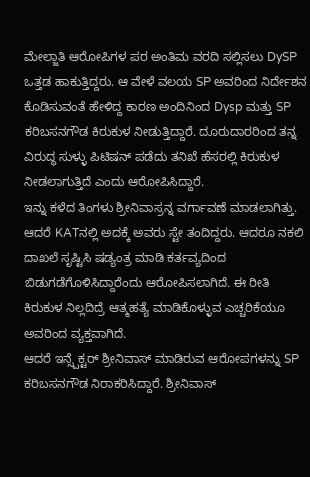ಮೇಲ್ಜಾತಿ ಆರೋಪಿಗಳ ಪರ ಅಂತಿಮ ವರದಿ ಸಲ್ಲಿಸಲು DySP ಒತ್ತಡ ಹಾಕುತ್ತಿದ್ದರು. ಆ ವೇಳೆ ವಲಯ SP ಅವರಿಂದ ನಿರ್ದೇಶನ ಕೊಡಿಸುವಂತೆ ಹೇಳಿದ್ದ ಕಾರಣ ಅಂದಿನಿಂದ Dysp ಮತ್ತು SP ಕರಿಬಸನಗೌಡ ಕಿರುಕುಳ ನೀಡುತ್ತಿದ್ದಾರೆ. ದೂರುದಾರರಿಂದ ತನ್ನ ವಿರುದ್ಧ ಸುಳ್ಳು ಪಿಟಿಷನ್ ಪಡೆದು ತನಿಖೆ ಹೆಸರಲ್ಲಿ ಕಿರುಕುಳ ನೀಡಲಾಗುತ್ತಿದೆ ಎಂದು ಆರೋಪಿಸಿದ್ದಾರೆ.
ಇನ್ನು ಕಳೆದ ತಿಂಗಳು ಶ್ರೀನಿವಾಸ್ರನ್ನ ವರ್ಗಾವಣೆ ಮಾಡಲಾಗಿತ್ತು. ಆದರೆ KATನಲ್ಲಿ ಅದಕ್ಕೆ ಅವರು ಸ್ಟೇ ತಂದಿದ್ದರು. ಆದರೂ ನಕಲಿ ದಾಖಲೆ ಸೃಷ್ಟಿಸಿ ಷಡ್ಯಂತ್ರ ಮಾಡಿ ಕರ್ತವ್ಯದಿಂದ ಬಿಡುಗಡೆಗೊಳಿಸಿದ್ದಾರೆಂದು ಆರೋಪಿಸಲಾಗಿದೆ. ಈ ರೀತಿ ಕಿರುಕುಳ ನಿಲ್ಲದಿದ್ರೆ ಆತ್ಮಹತ್ಯೆ ಮಾಡಿಕೊಳ್ಳುವ ಎಚ್ಚರಿಕೆಯೂ ಅವರಿಂದ ವ್ಯಕ್ತವಾಗಿದೆ.
ಆದರೆ ಇನ್ಸ್ಪೆಕ್ಟರ್ ಶ್ರೀನಿವಾಸ್ ಮಾಡಿರುವ ಆರೋಪಗಳನ್ನು SP ಕರಿಬಸನಗೌಡ ನಿರಾಕರಿಸಿದ್ದಾರೆ. ಶ್ರೀನಿವಾಸ್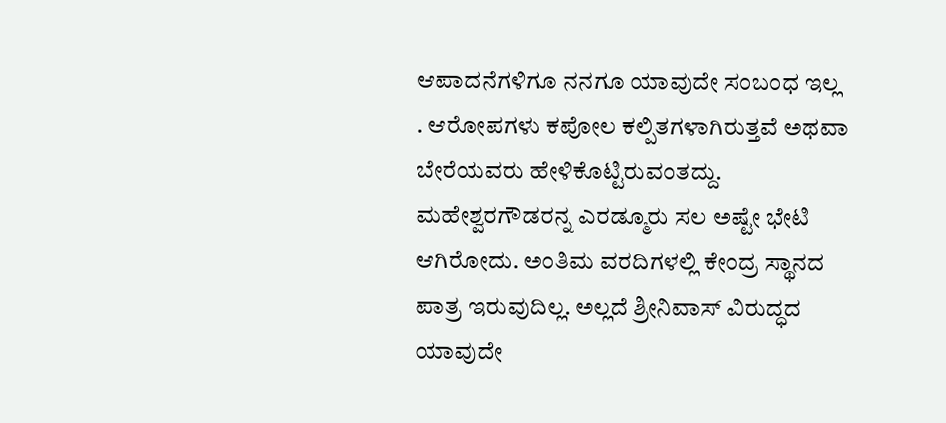ಆಪಾದನೆಗಳಿಗೂ ನನಗೂ ಯಾವುದೇ ಸಂಬಂಧ ಇಲ್ಲ . ಆರೋಪಗಳು ಕಪೋಲ ಕಲ್ಪಿತಗಳಾಗಿರುತ್ತವೆ ಅಥವಾ ಬೇರೆಯವರು ಹೇಳಿಕೊಟ್ಟಿರುವಂತದ್ದು. ಮಹೇಶ್ವರಗೌಡರನ್ನ ಎರಡ್ಮೂರು ಸಲ ಅಷ್ಟೇ ಭೇಟಿ ಆಗಿರೋದು. ಅಂತಿಮ ವರದಿಗಳಲ್ಲಿ ಕೇಂದ್ರ ಸ್ಥಾನದ ಪಾತ್ರ ಇರುವುದಿಲ್ಲ. ಅಲ್ಲದೆ ಶ್ರೀನಿವಾಸ್ ವಿರುದ್ಧದ ಯಾವುದೇ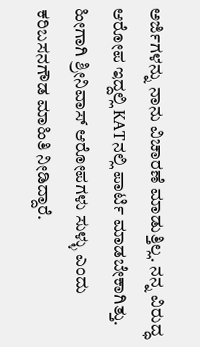ಅರ್ಜಿಗಳನ್ನು ನಾನು ವಿಚಾರಣೆ ಮಾಡುತ್ತಿಲ್ಲ. ನನ್ನ ವಿರುದ್ಧ ಆರೋಪ ಇದ್ದಲ್ಲಿ KATನಲ್ಲಿ ಪಾರ್ಟಿ ಮಾಡಬೇಕಾಗಿತ್ತು. ಹೀಗಾಗಿ ಶ್ರೀನಿವಾಸ್ ಆರೋಪಗಳು ಸುಳ್ಳು ಎಂದು ಕರಿಬಸನಗೌಡ ಮಾಹಿತಿ ನೀಡಿದ್ದಾರೆ.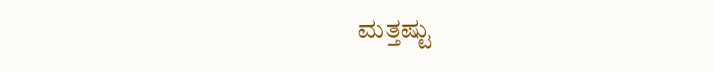ಮತ್ತಷ್ಟು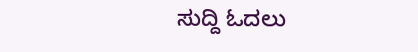ಸುದ್ದಿ ಓದಲು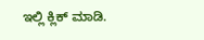ಇಲ್ಲಿ ಕ್ಲಿಕ್ ಮಾಡಿ.